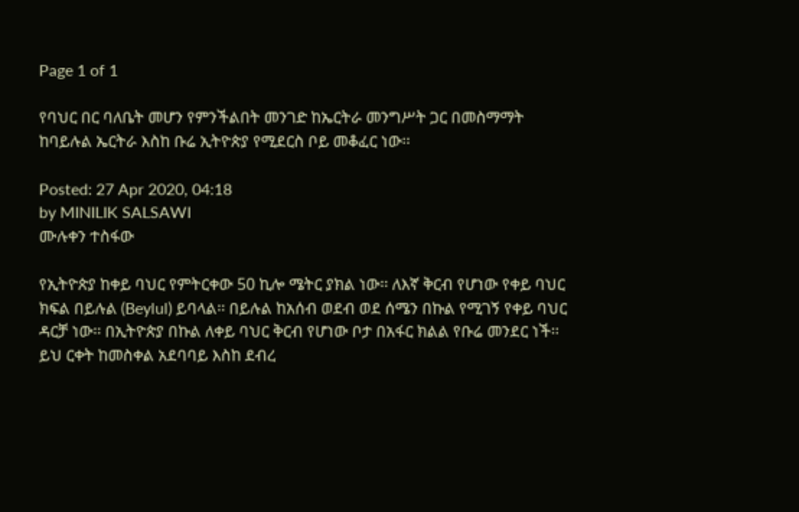Page 1 of 1

የባህር በር ባለቤት መሆን የምንችልበት መንገድ ከኤርትራ መንግሥት ጋር በመስማማት ከባይሉል ኤርትራ እስከ ቡሬ ኢትዮጵያ የሚደርስ ቦይ መቆፈር ነው፡፡

Posted: 27 Apr 2020, 04:18
by MINILIK SALSAWI
ሙሉቀን ተስፋው

የኢትዮጵያ ከቀይ ባህር የምትርቀው 50 ኪሎ ሜትር ያክል ነው፡፡ ለእኛ ቅርብ የሆነው የቀይ ባህር ክፍል በይሉል (Beylul) ይባላል፡፡ በይሉል ከአሰብ ወደብ ወደ ሰሜን በኩል የሚገኝ የቀይ ባህር ዳርቻ ነው፡፡ በኢትዮጵያ በኩል ለቀይ ባህር ቅርብ የሆነው ቦታ በአፋር ክልል የቡሬ መንደር ነች፡፡ ይህ ርቀት ከመስቀል አደባባይ እስከ ደብረ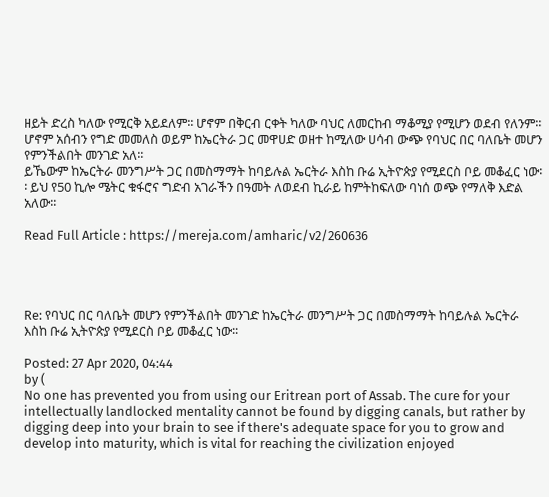ዘይት ድረስ ካለው የሚርቅ አይደለም፡፡ ሆኖም በቅርብ ርቀት ካለው ባህር ለመርከብ ማቆሚያ የሚሆን ወደብ የለንም፡፡ ሆኖም አሰብን የግድ መመለስ ወይም ከኤርትራ ጋር መዋሀድ ወዘተ ከሚለው ሀሳብ ውጭ የባህር በር ባለቤት መሆን የምንችልበት መንገድ አለ፡፡
ይኼውም ከኤርትራ መንግሥት ጋር በመስማማት ከባይሉል ኤርትራ እስከ ቡሬ ኢትዮጵያ የሚደርስ ቦይ መቆፈር ነው፡፡ ይህ የ50 ኪሎ ሜትር ቁፋሮና ግድብ አገራችን በዓመት ለወደብ ኪራይ ከምትከፍለው ባነሰ ወጭ የማለቅ እድል አለው፡፡

Read Full Article : https://mereja.com/amharic/v2/260636




Re: የባህር በር ባለቤት መሆን የምንችልበት መንገድ ከኤርትራ መንግሥት ጋር በመስማማት ከባይሉል ኤርትራ እስከ ቡሬ ኢትዮጵያ የሚደርስ ቦይ መቆፈር ነው፡፡

Posted: 27 Apr 2020, 04:44
by (
No one has prevented you from using our Eritrean port of Assab. The cure for your intellectually landlocked mentality cannot be found by digging canals, but rather by digging deep into your brain to see if there's adequate space for you to grow and develop into maturity, which is vital for reaching the civilization enjoyed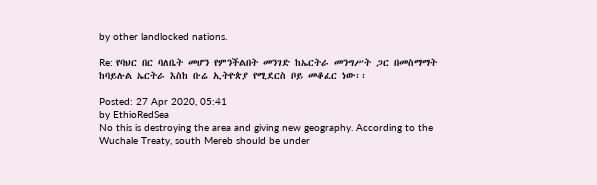by other landlocked nations.

Re: የባህር በር ባለቤት መሆን የምንችልበት መንገድ ከኤርትራ መንግሥት ጋር በመስማማት ከባይሉል ኤርትራ እስከ ቡሬ ኢትዮጵያ የሚደርስ ቦይ መቆፈር ነው፡፡

Posted: 27 Apr 2020, 05:41
by EthioRedSea
No this is destroying the area and giving new geography. According to the Wuchale Treaty, south Mereb should be under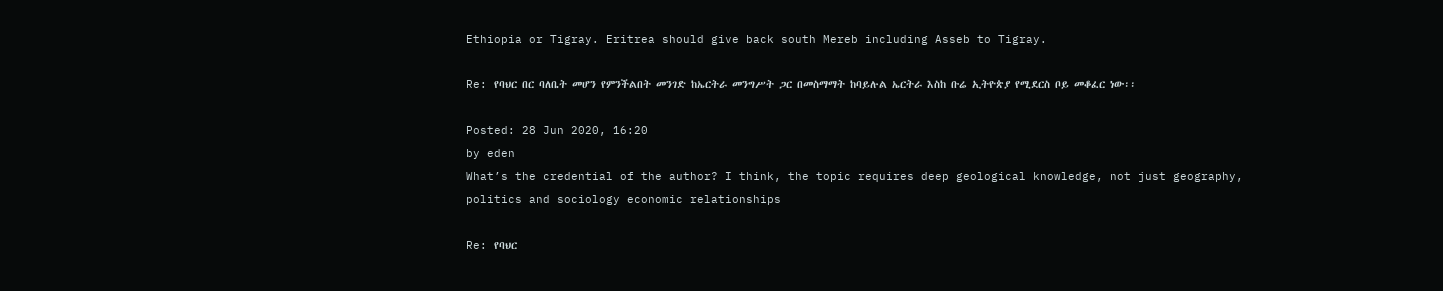Ethiopia or Tigray. Eritrea should give back south Mereb including Asseb to Tigray.

Re: የባህር በር ባለቤት መሆን የምንችልበት መንገድ ከኤርትራ መንግሥት ጋር በመስማማት ከባይሉል ኤርትራ እስከ ቡሬ ኢትዮጵያ የሚደርስ ቦይ መቆፈር ነው፡፡

Posted: 28 Jun 2020, 16:20
by eden
What’s the credential of the author? I think, the topic requires deep geological knowledge, not just geography, politics and sociology economic relationships

Re: የባህር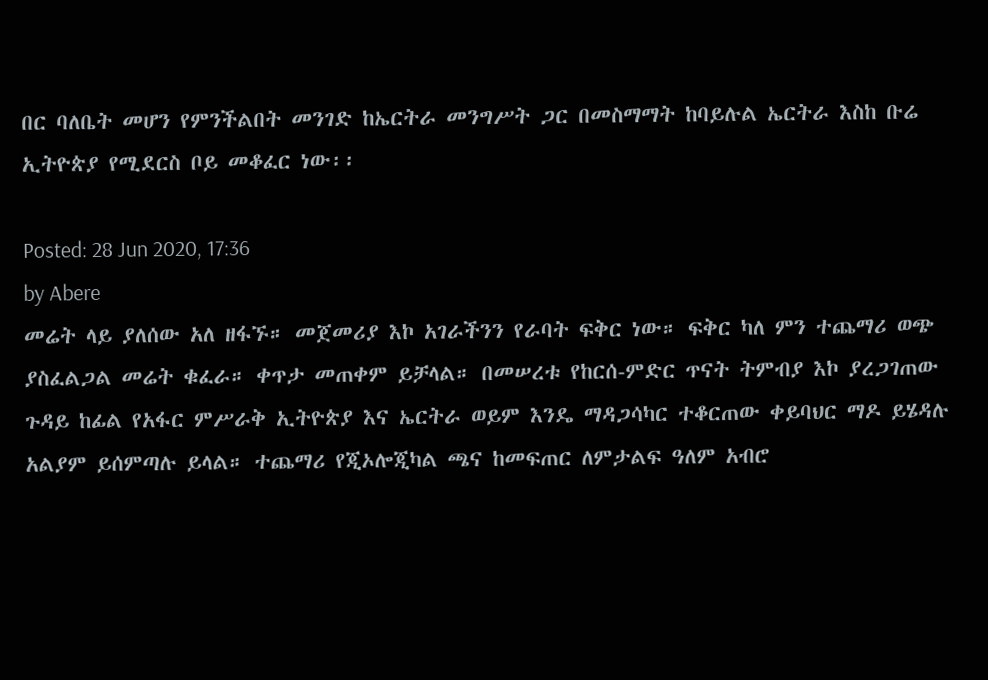በር ባለቤት መሆን የምንችልበት መንገድ ከኤርትራ መንግሥት ጋር በመስማማት ከባይሉል ኤርትራ እስከ ቡሬ ኢትዮጵያ የሚደርስ ቦይ መቆፈር ነው፡፡

Posted: 28 Jun 2020, 17:36
by Abere
መሬት ላይ ያለሰው አለ ዘፋኙ። መጀመሪያ እኮ አገራችንን የራባት ፍቅር ነው። ፍቅር ካለ ምን ተጨማሪ ወጭ ያስፈልጋል መሬት ቁፈራ። ቀጥታ መጠቀም ይቻላል። በመሠረቱ የከርሰ-ምድር ጥናት ትምብያ እኮ ያረጋገጠው ጉዳይ ከፊል የአፋር ምሥራቅ ኢትዮጵያ እና ኤርትራ ወይም እንዴ ማዳጋሳካር ተቆርጠው ቀይባህር ማዶ ይሄዳሉ አልያም ይሰምጣሉ ይላል። ተጨማሪ የጂኦሎጂካል ጫና ከመፍጠር ለምታልፍ ዓለም አብሮ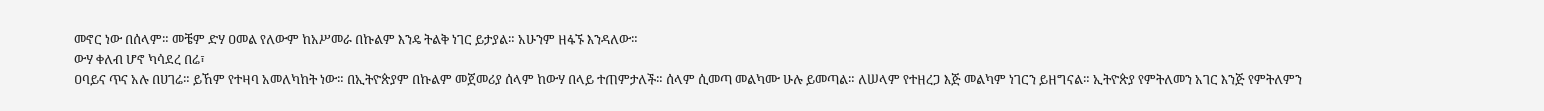መኖር ነው በሰላም። መቼም ድሃ ዐመል የለውም ከአሥመራ በኩልም እንዴ ትልቅ ነገር ይታያል። አሁንም ዘፋኙ እንዳለው።
ውሃ ቀለብ ሆኖ ካሳደረ በሬ፣
ዐባይና ጥና አሉ በሀገሬ። ይኸም የተዛባ አመለካከት ነው። በኢትዮጵያም በኩልም መጀመሪያ ሰላም ከውሃ በላይ ተጠምታለች። ሰላም ሲመጣ መልካሙ ሁሉ ይመጣል። ለሠላም የተዘረጋ እጅ መልካም ነገርን ይዘግናል። ኢትዮጵያ የምትለመን አገር እንጅ የምትለምን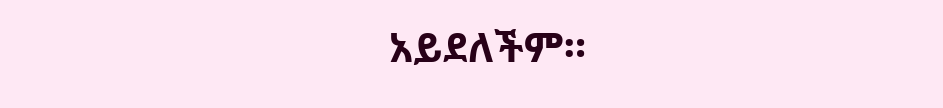አይደለችም።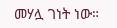መሃሏ ገነት ነው።